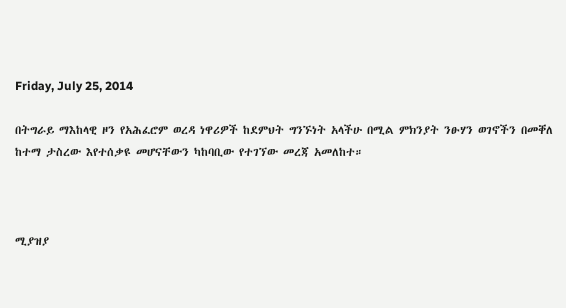Friday, July 25, 2014

በትግራይ ማእከላዊ ዞን የአሕፈሮም ወረዳ ነዋሪዎች ከደምህት ግንኙነት አላችሁ በሚል ምክንያት ንፁሃን ወገኖችን በመቐለ ከተማ ታስረው እየተሰቃዩ መሆናቸውን ካከባቢው የተገኘው መረጃ አመለከተ።



ሚያዝያ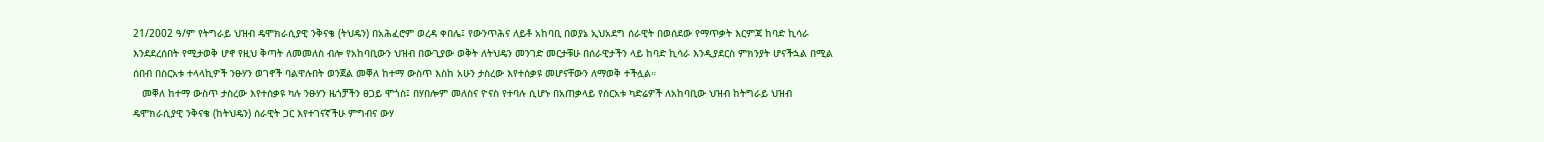21/2002 ዓ/ም የትግራይ ህዝብ ዴሞክራሲያዊ ንቅናቄ (ትህዴን) በአሕፈሮም ወረዳ ቀበሌ፤ የውንጥሕና ለይቶ አከባቢ በወያኔ ኢህአደግ ሰራዊት በወሰደው የማጥቃት እርምጃ ከባድ ኪሳራ እንደደረሰበት የሚታወቅ ሆኖ የዚህ ቅጣት ለመመለስ ብሎ የአከባቢውን ህዝብ በውጊያው ወቅት ለትህዴን መንገድ መርታቹሁ በሰራዊታችን ላይ ከባድ ኪሳራ እንዲያደርስ ምክንያት ሆናችኋል በሚል ሰበብ በስርአቱ ተላላኪዎች ንፁሃን ወገኖች ባልዋሉበት ወንጀል መቐለ ከተማ ውስጥ እስከ አሁን ታስረው እየተሰቃዩ መሆናቸውን ለማወቅ ተችሏል።
   መቐለ ከተማ ውስጥ ታስረው እየተሰቃዩ ካሉ ንፁሃን ዜጎቻችን ፀጋይ ሞጎስ፤ በሃበሎም መለስና ዮናስ የተባሉ ሲሆኑ በአጠቃላይ የስርአቱ ካድሬዎች ለአከባቢው ህዝብ ከትግራይ ህዝብ ዴሞክራሲያዊ ንቅናቄ (ከትህዴን) ሰራዊት ጋር እየተገናኛችሁ ምግብና ውሃ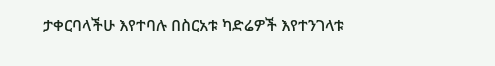ታቀርባላችሁ እየተባሉ በስርአቱ ካድሬዎች እየተንገላቱ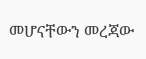መሆናቸውን መረጃው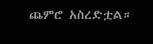ጨምሮ አስረድቷል።